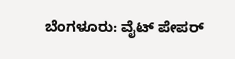ಬೆಂಗಳೂರು: ವೈಟ್ ಪೇಪರ್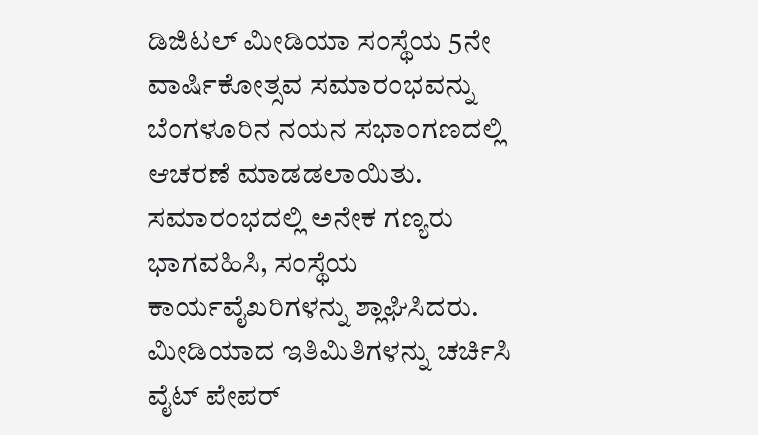ಡಿಜಿಟಲ್ ಮೀಡಿಯಾ ಸಂಸ್ಥೆಯ 5ನೇ ವಾರ್ಷಿಕೋತ್ಸವ ಸಮಾರಂಭವನ್ನು ಬೆಂಗಳೂರಿನ ನಯನ ಸಭಾಂಗಣದಲ್ಲಿ ಆಚರಣೆ ಮಾಡಡಲಾಯಿತು.
ಸಮಾರಂಭದಲ್ಲಿ ಅನೇಕ ಗಣ್ಯರು ಭಾಗವಹಿಸಿ, ಸಂಸ್ಥೆಯ ಕಾರ್ಯವೈಖರಿಗಳನ್ನು ಶ್ಲಾಘಿಸಿದರು. ಮೀಡಿಯಾದ ಇತಿಮಿತಿಗಳನ್ನು ಚರ್ಚಿಸಿ ವೈಟ್ ಪೇಪರ್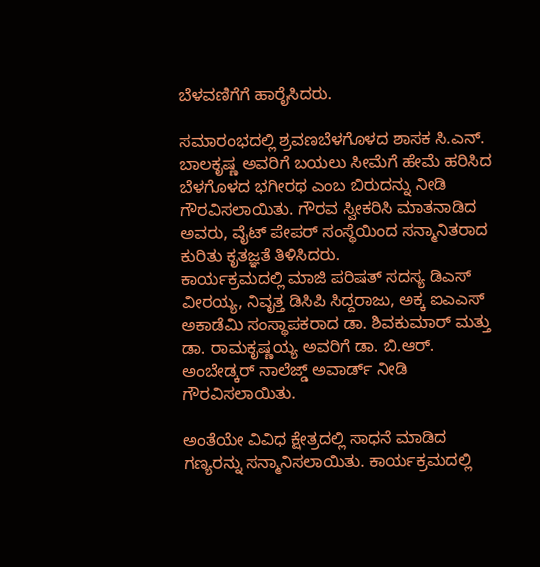ಬೆಳವಣಿಗೆಗೆ ಹಾರೈಸಿದರು.

ಸಮಾರಂಭದಲ್ಲಿ ಶ್ರವಣಬೆಳಗೊಳದ ಶಾಸಕ ಸಿ.ಎನ್. ಬಾಲಕೃಷ್ಣ ಅವರಿಗೆ ಬಯಲು ಸೀಮೆಗೆ ಹೇಮೆ ಹರಿಸಿದ ಬೆಳಗೊಳದ ಭಗೀರಥ ಎಂಬ ಬಿರುದನ್ನು ನೀಡಿ ಗೌರವಿಸಲಾಯಿತು. ಗೌರವ ಸ್ವೀಕರಿಸಿ ಮಾತನಾಡಿದ ಅವರು, ವೈಟ್ ಪೇಪರ್ ಸಂಸ್ಥೆಯಿಂದ ಸನ್ಮಾನಿತರಾದ ಕುರಿತು ಕೃತಜ್ಞತೆ ತಿಳಿಸಿದರು.
ಕಾರ್ಯಕ್ರಮದಲ್ಲಿ ಮಾಜಿ ಪರಿಷತ್ ಸದಸ್ಯ ಡಿಎಸ್ ವೀರಯ್ಯ, ನಿವೃತ್ತ ಡಿಸಿಪಿ ಸಿದ್ದರಾಜು, ಅಕ್ಕ ಐಎಎಸ್ ಅಕಾಡೆಮಿ ಸಂಸ್ಥಾಪಕರಾದ ಡಾ. ಶಿವಕುಮಾರ್ ಮತ್ತು ಡಾ. ರಾಮಕೃಷ್ಣಯ್ಯ ಅವರಿಗೆ ಡಾ. ಬಿ.ಆರ್. ಅಂಬೇಡ್ಕರ್ ನಾಲೆಜ್ಡ್ ಅವಾರ್ಡ್ ನೀಡಿ ಗೌರವಿಸಲಾಯಿತು.

ಅಂತೆಯೇ ವಿವಿಧ ಕ್ಷೇತ್ರದಲ್ಲಿ ಸಾಧನೆ ಮಾಡಿದ ಗಣ್ಯರನ್ನು ಸನ್ಮಾನಿಸಲಾಯಿತು. ಕಾರ್ಯಕ್ರಮದಲ್ಲಿ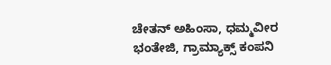ಚೇತನ್ ಅಹಿಂಸಾ, ಧಮ್ಮವೀರ ಭಂತೇಜಿ, ಗ್ರಾಮ್ಯಾಕ್ಸ್ ಕಂಪನಿ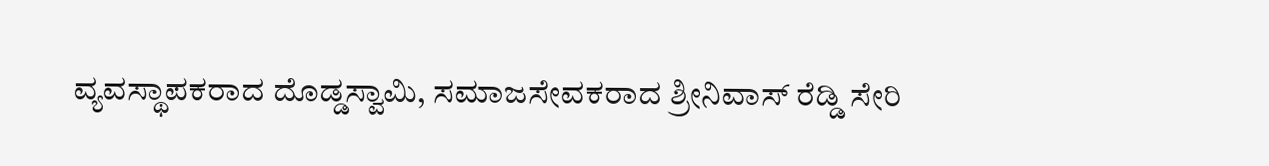ವ್ಯವಸ್ಥಾಪಕರಾದ ದೊಡ್ಡಸ್ವಾಮಿ, ಸಮಾಜಸೇವಕರಾದ ಶ್ರೀನಿವಾಸ್ ರೆಡ್ಡಿ ಸೇರಿ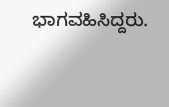ಭಾಗವಹಿಸಿದ್ದರು.